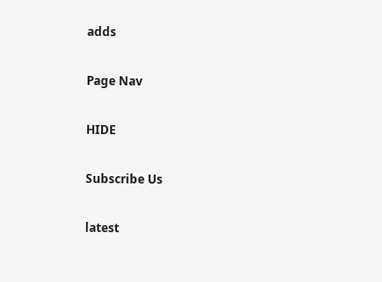adds

Page Nav

HIDE

Subscribe Us

latest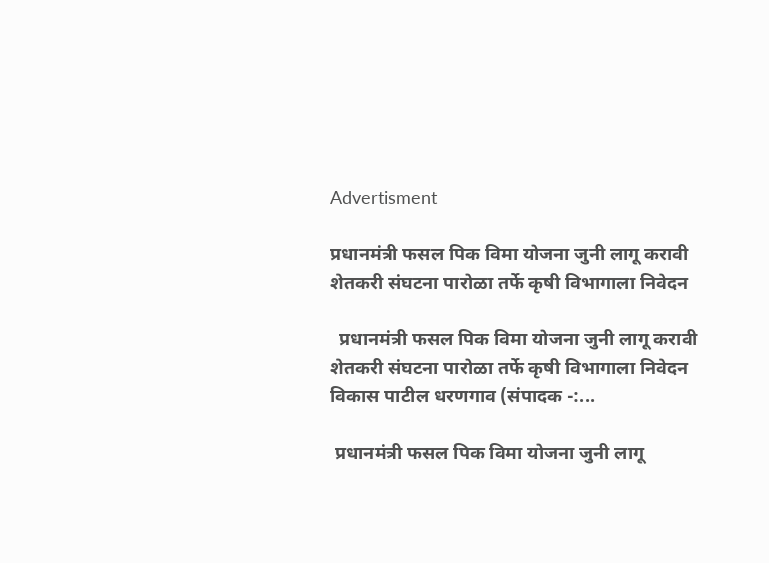Advertisment

प्रधानमंत्री फसल पिक विमा योजना जुनी लागू करावी शेतकरी संघटना पारोळा तर्फे कृषी विभागाला निवेदन

  प्रधानमंत्री फसल पिक विमा योजना जुनी लागू करावी  शेतकरी संघटना पारोळा तर्फे कृषी विभागाला निवेदन             विकास पाटील धरणगाव (संपादक -:...

 प्रधानमंत्री फसल पिक विमा योजना जुनी लागू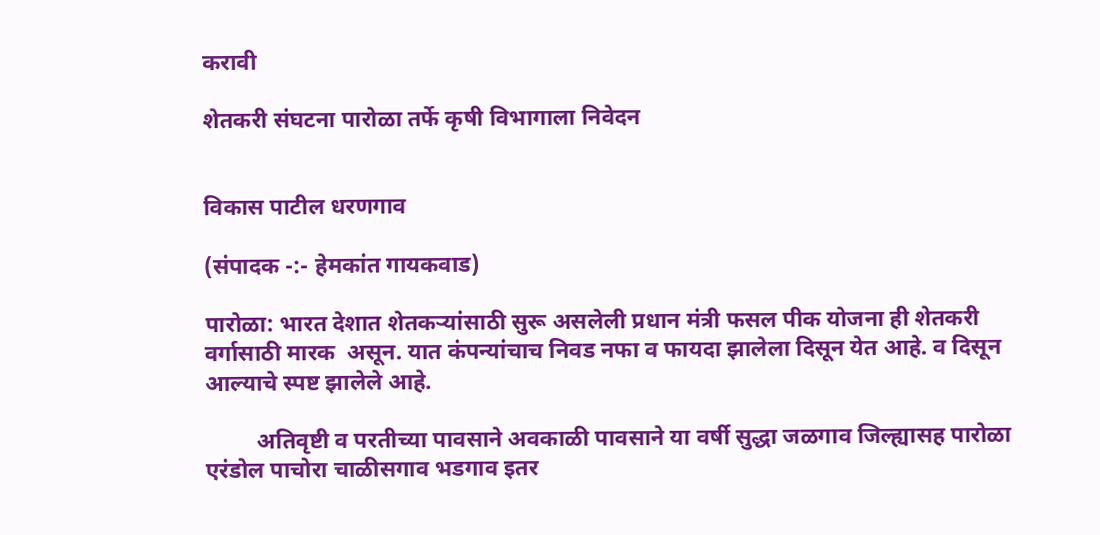करावी

शेतकरी संघटना पारोळा तर्फे कृषी विभागाला निवेदन


विकास पाटील धरणगाव

(संपादक -:- हेमकांत गायकवाड)

पारोळा: भारत देशात शेतकऱ्यांसाठी सुरू असलेली प्रधान मंत्री फसल पीक योजना ही शेतकरी वर्गासाठी मारक  असून. यात कंपन्यांचाच निवड नफा व फायदा झालेला दिसून येत आहे. व दिसून आल्याचे स्पष्ट झालेले आहे.

         अतिवृष्टी व परतीच्या पावसाने अवकाळी पावसाने या वर्षी सुद्धा जळगाव जिल्ह्यासह पारोळा एरंडोल पाचोरा चाळीसगाव भडगाव इतर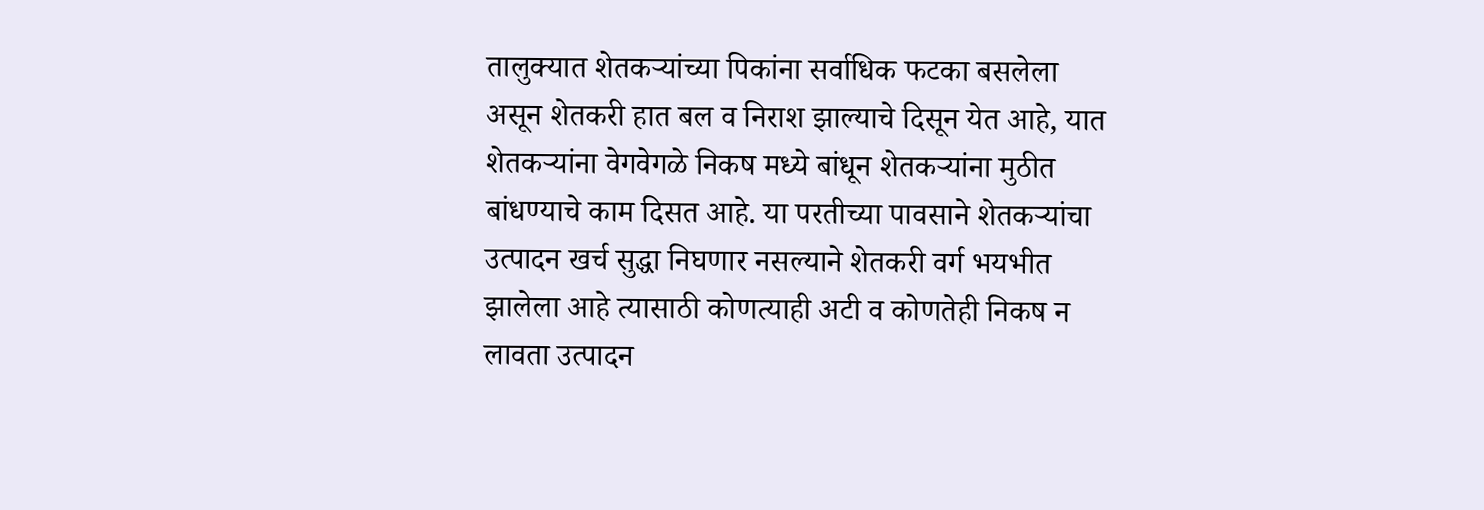तालुक्यात शेतकऱ्यांच्या पिकांना सर्वाधिक फटका बसलेला असून शेतकरी हात बल व निराश झाल्याचे दिसून येत आहे, यात शेतकऱ्यांना वेगवेगळे निकष मध्ये बांधून शेतकऱ्यांना मुठीत बांधण्याचे काम दिसत आहे. या परतीच्या पावसाने शेतकऱ्यांचा उत्पादन खर्च सुद्धा निघणार नसल्याने शेतकरी वर्ग भयभीत झालेला आहे त्यासाठी कोणत्याही अटी व कोणतेही निकष न लावता उत्पादन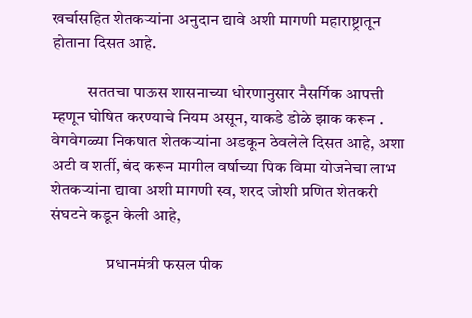खर्चासहित शेतकऱ्यांना अनुदान द्यावे अशी मागणी महाराष्ट्रातून होताना दिसत आहे.

           सततचा पाऊस शासनाच्या धोरणानुसार नैसर्गिक आपत्ती म्हणून घोषित करण्याचे नियम असून, याकडे डोळे झाक करून . वेगवेगळ्या निकषात शेतकऱ्यांना अडकून ठेवलेले दिसत आहे, अशा अटी व शर्ती, बंद करून मागील वर्षाच्या पिक विमा योजनेचा लाभ शेतकऱ्यांना द्यावा अशी मागणी स्व, शरद जोशी प्रणित शेतकरी संघटने कडून केली आहे,

                 प्रधानमंत्री फसल पीक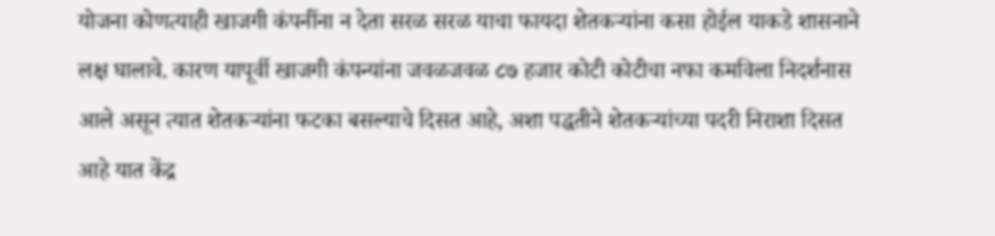योजना कोणत्याही खाजगी कंपनींना न देता सरळ सरळ याचा फायदा शेतकऱ्यांना कसा होईल याकडे शासनाने लक्ष घालावे. कारण यापूर्वी खाजगी कंपन्यांना जवळजवळ ८७ हजार कोटी कोटीचा नफा कमविला निदर्शनास आले असून त्यात शेतकऱ्यांना फटका बसल्याचे दिसत आहे, अशा पद्धतीने शेतकऱ्यांच्या पदरी निराशा दिसत आहे यात केंद्र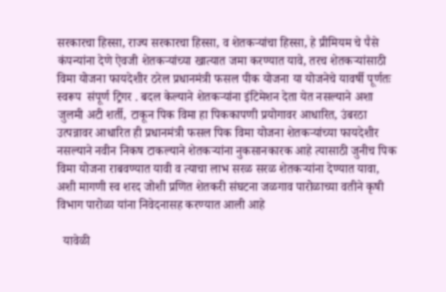सरकारचा हिस्सा, राज्य सरकारचा हिस्सा, व शेतकऱ्यांचा हिस्सा, हे प्रीमियम चे पैसे कंपन्यांना देणे ऐवजी शेतकऱ्यांच्या खात्यात जमा करण्यात यावे, तरच शेतकऱ्यांसाठी विमा योजना फायदेशीर ठरेल प्रधानमंत्री फसल पीक योजना या योजनेचे यावर्षी पूर्णतः स्वरूप  संपूर्ण ट्रिगर . बदल केल्याने शेतकऱ्यांना इंटिमेशन देता येत नसल्याने अशा जुलमी अटी शर्ती, टाकून पिक विमा हा पिककापणी प्रयोगावर आधारित, उंबरठा उत्पन्नावर आधारित ही प्रधानमंत्री फसल पिक विमा योजना शेतकऱ्यांच्या फायदेशीर नसल्याने नवीन निकष टाकल्याने शेतकऱ्यांना नुकसानकारक आहे त्यासाठी जुनीच पिक विमा योजना राबवण्यात यावी व त्याचा लाभ सरळ सरळ शेतकऱ्यांना देण्यात यावा, अशी मागणी स्व शरद जोशी प्रणित शेतकरी संघटना जळगाव पारोळाच्या वतीने कृषी विभाग पारोळा यांना निवेदनासह करण्यात आली आहे

  यावेळी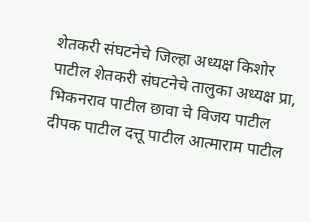शेतकरी संघटनेचे जिल्हा अध्यक्ष किशोर पाटील शेतकरी संघटनेचे तालुका अध्यक्ष प्रा, भिकनराव पाटील छावा चे विजय पाटील दीपक पाटील दत्तू पाटील आत्माराम पाटील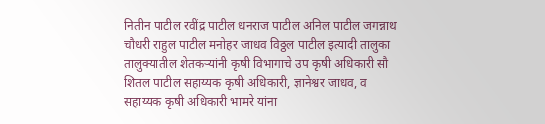नितीन पाटील रवींद्र पाटील धनराज पाटील अनिल पाटील जगन्नाथ चौधरी राहुल पाटील मनोहर जाधव विठ्ठल पाटील इत्यादी तालुका तालुक्यातील शेतकऱ्यांनी कृषी विभागाचे उप कृषी अधिकारी सौ शितल पाटील सहाय्यक कृषी अधिकारी, ज्ञानेश्वर जाधव, व सहाय्यक कृषी अधिकारी भामरे यांना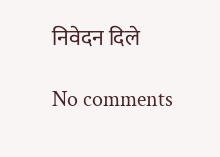निवेदन दिले

No comments